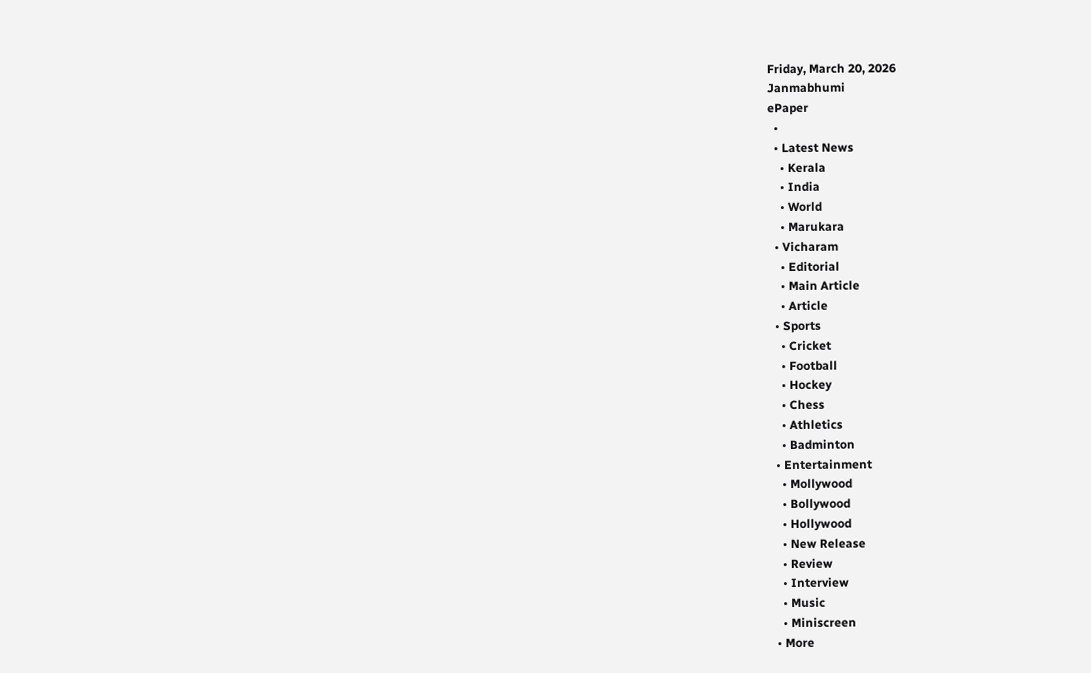Friday, March 20, 2026
Janmabhumi
ePaper
  •
  • Latest News
    • Kerala
    • India
    • World
    • Marukara
  • Vicharam
    • Editorial
    • Main Article
    • Article
  • Sports
    • Cricket
    • Football
    • Hockey
    • Chess
    • Athletics
    • Badminton
  • Entertainment
    • Mollywood
    • Bollywood
    • Hollywood
    • New Release
    • Review
    • Interview
    • Music
    • Miniscreen
  • More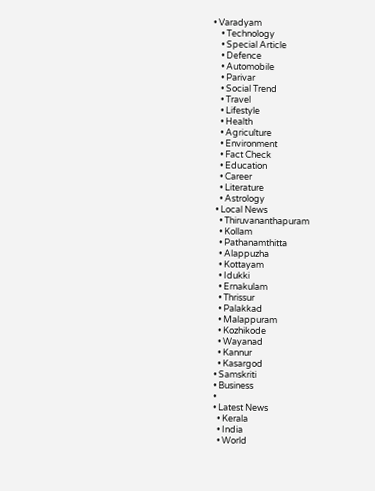• Varadyam
    • Technology
    • Special Article
    • Defence
    • Automobile
    • Parivar
    • Social Trend
    • Travel
    • Lifestyle
    • Health
    • Agriculture
    • Environment
    • Fact Check
    • Education
    • Career
    • Literature
    • Astrology
  • Local News
    • Thiruvananthapuram
    • Kollam
    • Pathanamthitta
    • Alappuzha
    • Kottayam
    • Idukki
    • Ernakulam
    • Thrissur
    • Palakkad
    • Malappuram
    • Kozhikode
    • Wayanad
    • Kannur
    • Kasargod
  • Samskriti
  • Business
  •
  • Latest News
    • Kerala
    • India
    • World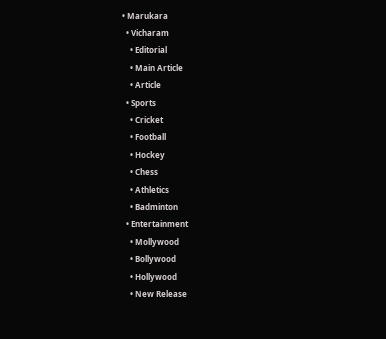• Marukara
  • Vicharam
    • Editorial
    • Main Article
    • Article
  • Sports
    • Cricket
    • Football
    • Hockey
    • Chess
    • Athletics
    • Badminton
  • Entertainment
    • Mollywood
    • Bollywood
    • Hollywood
    • New Release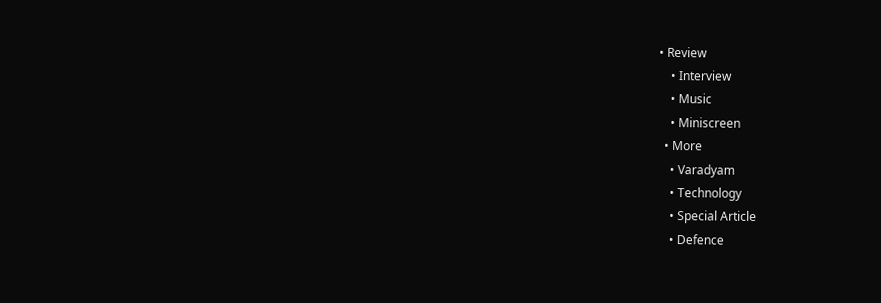• Review
    • Interview
    • Music
    • Miniscreen
  • More
    • Varadyam
    • Technology
    • Special Article
    • Defence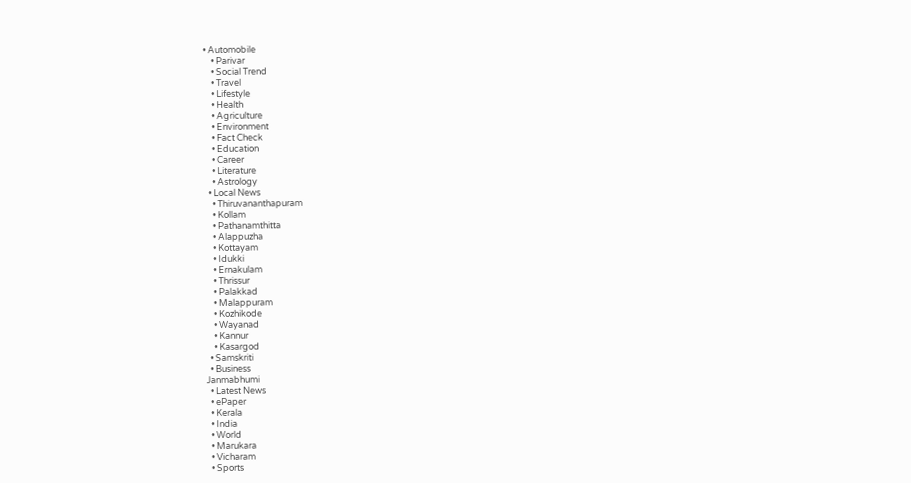• Automobile
    • Parivar
    • Social Trend
    • Travel
    • Lifestyle
    • Health
    • Agriculture
    • Environment
    • Fact Check
    • Education
    • Career
    • Literature
    • Astrology
  • Local News
    • Thiruvananthapuram
    • Kollam
    • Pathanamthitta
    • Alappuzha
    • Kottayam
    • Idukki
    • Ernakulam
    • Thrissur
    • Palakkad
    • Malappuram
    • Kozhikode
    • Wayanad
    • Kannur
    • Kasargod
  • Samskriti
  • Business
Janmabhumi
  • Latest News
  • ePaper
  • Kerala
  • India
  • World
  • Marukara
  • Vicharam
  • Sports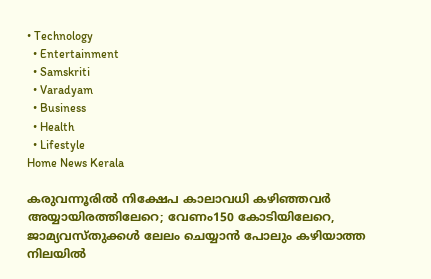• Technology
  • Entertainment
  • Samskriti
  • Varadyam
  • Business
  • Health
  • Lifestyle
Home News Kerala

കരുവന്നൂരില്‍ നിക്ഷേപ കാലാവധി കഴിഞ്ഞവര്‍ അയ്യായിരത്തിലേറെ; വേണം150 കോടിയിലേറെ, ജാമ്യവസ്തുക്കള്‍ ലേലം ചെയ്യാന്‍ പോലും കഴിയാത്ത നിലയിൽ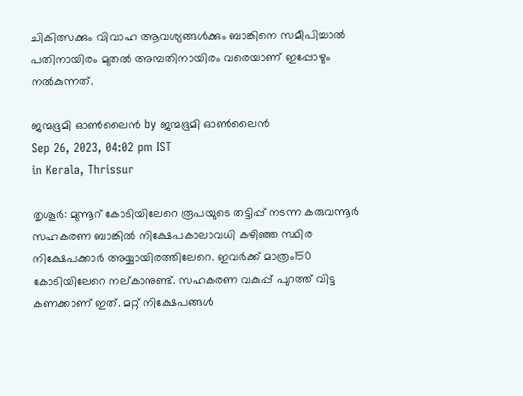ചികിത്സക്കും വിവാഹ ആവശ്യങ്ങള്‍ക്കും ബാങ്കിനെ സമീപിച്ചാല്‍ പതിനായിരം മുതല്‍ അമ്പതിനായിരം വരെയാണ് ഇപ്പോഴും നല്‍കുന്നത്.

ജന്മഭൂമി ഓണ്‍ലൈന്‍ by ജന്മഭൂമി ഓണ്‍ലൈന്‍
Sep 26, 2023, 04:02 pm IST
in Kerala, Thrissur

തൃശൂര്‍: മുന്നൂറ് കോടിയിലേറെ രൂപയുടെ തട്ടിപ്പ് നടന്ന കരുവന്നൂര്‍ സഹകരണ ബാങ്കില്‍ നിക്ഷേപകാലാവധി കഴിഞ്ഞ സ്ഥിര നിക്ഷേപക്കാര്‍ അയ്യായിരത്തിലേറെ. ഇവര്‍ക്ക് മാത്രം150 കോടിയിലേറെ നല്കാനുണ്ട്. സഹകരണ വകുപ്പ് പുറത്ത് വിട്ട കണക്കാണ് ഇത്. മറ്റ് നിക്ഷേപങ്ങള്‍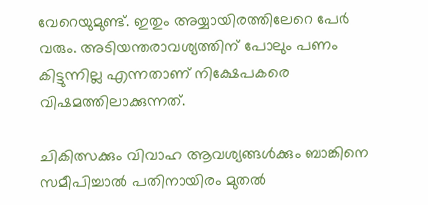വേറെയുമുണ്ട്. ഇതും അയ്യായിരത്തിലേറെ പേര്‍ വരും. അടിയന്തരാവശ്യത്തിന് പോലും പണം കിട്ടുന്നില്ല എന്നതാണ് നിക്ഷേപകരെ വിഷമത്തിലാക്കുന്നത്.

ചികിത്സക്കും വിവാഹ ആവശ്യങ്ങള്‍ക്കും ബാങ്കിനെ സമീപിച്ചാല്‍ പതിനായിരം മുതല്‍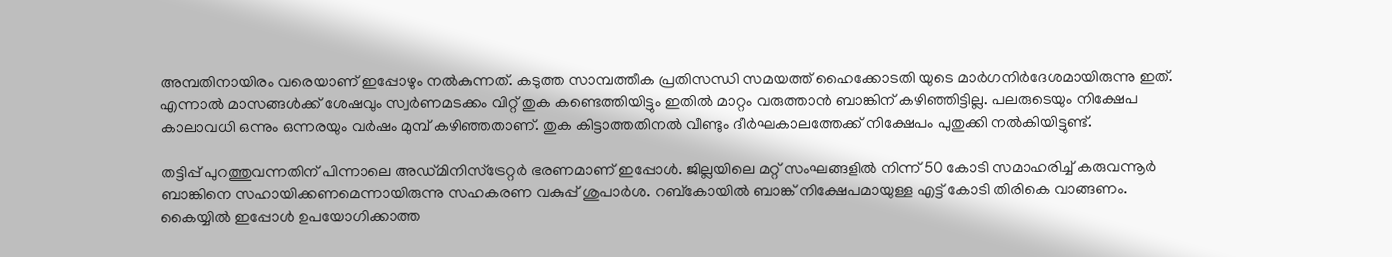അമ്പതിനായിരം വരെയാണ് ഇപ്പോഴും നല്‍കുന്നത്. കടുത്ത സാമ്പത്തീക പ്രതിസന്ധി സമയത്ത് ഹൈക്കോടതി യുടെ മാര്‍ഗനിര്‍ദേശമായിരുന്നു ഇത്. എന്നാല്‍ മാസങ്ങള്‍ക്ക് ശേഷവും സ്വര്‍ണമടക്കം വിറ്റ് തുക കണ്ടെത്തിയിട്ടും ഇതില്‍ മാറ്റം വരുത്താന്‍ ബാങ്കിന് കഴിഞ്ഞിട്ടില്ല. പലരുടെയും നിക്ഷേപ കാലാവധി ഒന്നും ഒന്നരയും വര്‍ഷം മുമ്പ് കഴിഞ്ഞതാണ്. തുക കിട്ടാത്തതിനല്‍ വീണ്ടും ദീര്‍ഘകാലത്തേക്ക് നിക്ഷേപം പുതുക്കി നല്‍കിയിട്ടുണ്ട്.

തട്ടിപ്പ് പുറത്തുവന്നതിന് പിന്നാലെ അഡ്മിനിസ്‌ട്രേറ്റര്‍ ഭരണമാണ് ഇപ്പോള്‍. ജില്ലയിലെ മറ്റ് സംഘങ്ങളില്‍ നിന്ന് 50 കോടി സമാഹരിച്ച് കരുവന്നൂര്‍ ബാങ്കിനെ സഹായിക്കണമെന്നായിരുന്നു സഹകരണ വകുപ്പ് ശുപാര്‍ശ. റബ്‌കോയില്‍ ബാങ്ക് നിക്ഷേപമായുള്ള എട്ട് കോടി തിരികെ വാങ്ങണം. കൈയ്യിൽ ഇപ്പോള്‍ ഉപയോഗിക്കാത്ത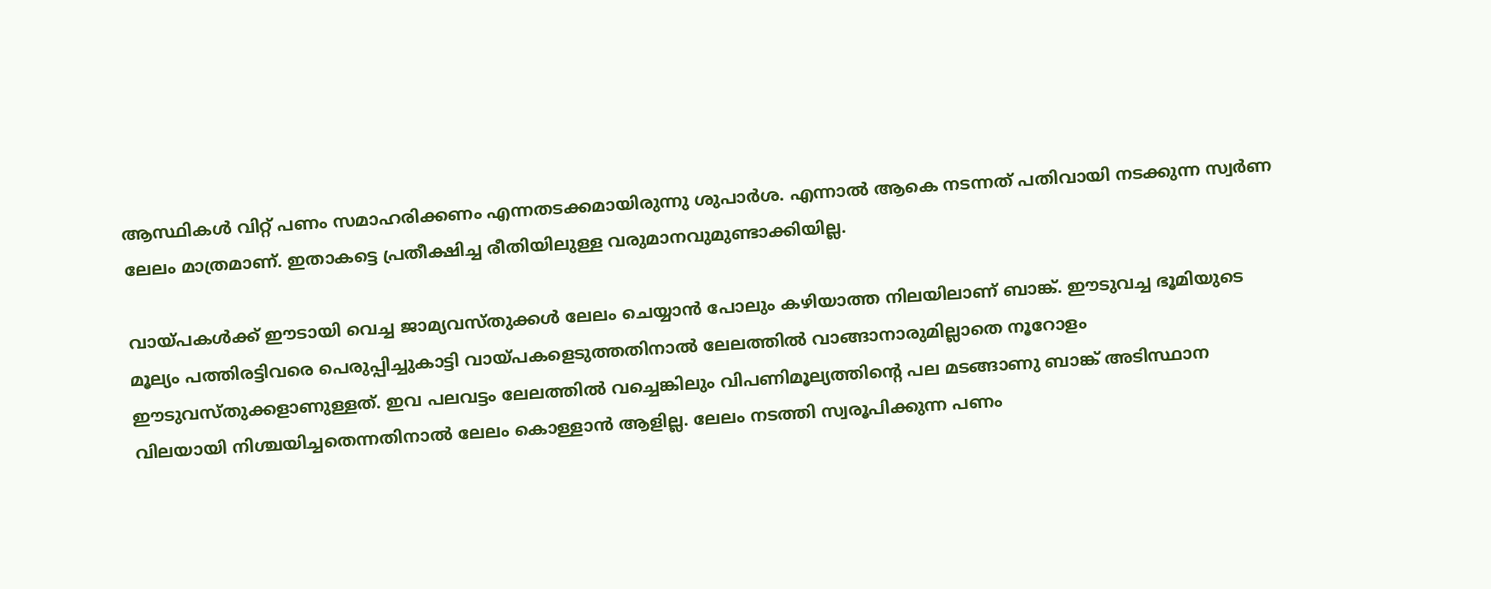ആസ്ഥികള്‍ വിറ്റ് പണം സമാഹരിക്കണം എന്നതടക്കമായിരുന്നു ശുപാര്‍ശ. എന്നാല്‍ ആകെ നടന്നത് പതിവായി നടക്കുന്ന സ്വര്‍ണ ലേലം മാത്രമാണ്. ഇതാകട്ടെ പ്രതീക്ഷിച്ച രീതിയിലുള്ള വരുമാനവുമുണ്ടാക്കിയില്ല.

വായ്‌പകള്‍ക്ക് ഈടായി വെച്ച ജാമ്യവസ്തുക്കള്‍ ലേലം ചെയ്യാന്‍ പോലും കഴിയാത്ത നിലയിലാണ് ബാങ്ക്. ഈടുവച്ച ഭൂമിയുടെ മൂല്യം പത്തിരട്ടിവരെ പെരുപ്പിച്ചുകാട്ടി വായ്‌പകളെടുത്തതിനാല്‍ ലേലത്തില്‍ വാങ്ങാനാരുമില്ലാതെ നൂറോളം ഈടുവസ്തുക്കളാണുള്ളത്. ഇവ പലവട്ടം ലേലത്തില്‍ വച്ചെങ്കിലും വിപണിമൂല്യത്തിന്റെ പല മടങ്ങാണു ബാങ്ക് അടിസ്ഥാന വിലയായി നിശ്ചയിച്ചതെന്നതിനാല്‍ ലേലം കൊള്ളാന്‍ ആളില്ല. ലേലം നടത്തി സ്വരൂപിക്കുന്ന പണം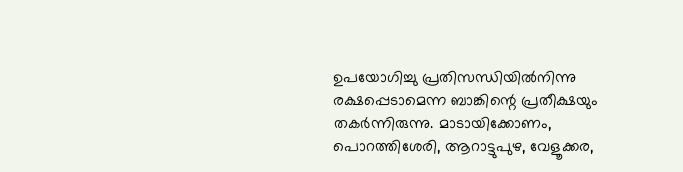ഉപയോഗിച്ചു പ്രതിസന്ധിയില്‍നിന്നു രക്ഷപ്പെടാമെന്ന ബാങ്കിന്റെ പ്രതീക്ഷയും തകര്‍ന്നിരുന്നു. മാടായിക്കോണം, പൊറത്തിശേരി, ആറാട്ടുപുഴ, വേളൂക്കര,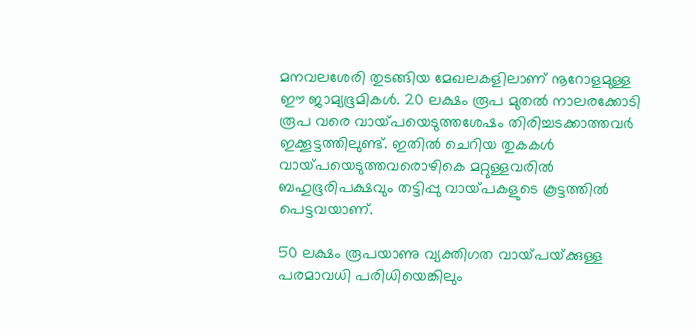മനവലശേരി തുടങ്ങിയ മേഖലകളിലാണ് നൂറോളമുള്ള ഈ ജാമ്യഭൂമികള്‍. 20 ലക്ഷം രൂപ മുതല്‍ നാലരക്കോടി രൂപ വരെ വായ്‌പയെടുത്തശേഷം തിരിച്ചടക്കാത്തവര്‍ ഇക്കൂട്ടത്തിലുണ്ട്. ഇതില്‍ ചെറിയ തുകകള്‍ വായ്‌പയെടുത്തവരൊഴികെ മറ്റുള്ളവരില്‍ ബഹുഭൂരിപക്ഷവും തട്ടിപ്പു വായ്‌പകളുടെ കൂട്ടത്തില്‍ പെട്ടവയാണ്.

50 ലക്ഷം രൂപയാണു വ്യക്തിഗത വായ്‌പയ്‌ക്കുള്ള പരമാവധി പരിധിയെങ്കിലും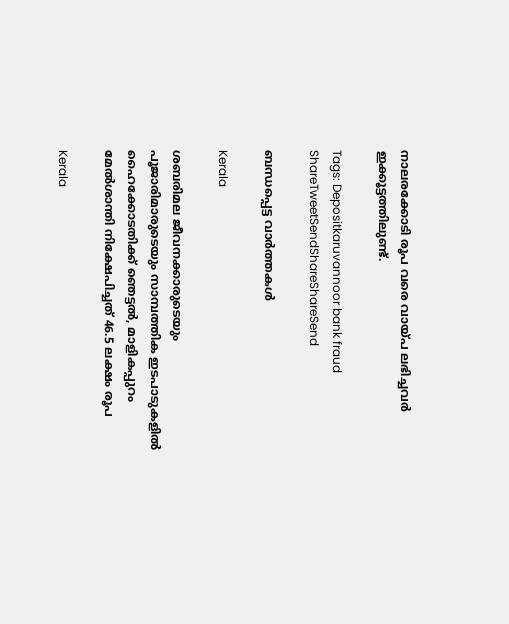നാലരക്കോടി രൂപ വരെ വായ്‌പ ലഭിച്ചവര്‍ ഇക്കൂട്ടത്തിലുണ്ട്.

Tags: Depositkaruvannoor bank fraud
ShareTweetSendShareShareSend

ബന്ധപ്പെട്ട വാര്‍ത്തകള്‍

Kerala

ശബരിമല ജീവനക്കാരുടെയും പൂജാരിമാരുടെയും സാമ്പത്തിക ഇടപാടുകളില്‍ ഹൈക്കോടതിക്ക് ഞെട്ടല്‍, മാളികപ്പുറം മേല്‍ശാന്തി നിക്ഷേപിച്ചത് 46.5 ലക്ഷം രൂപ

Kerala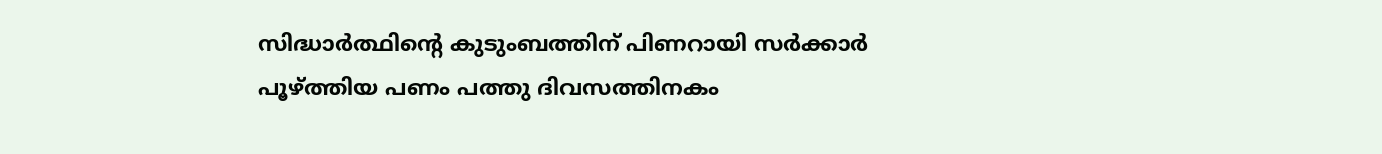സിദ്ധാര്‍ത്ഥിന്റെ കുടുംബത്തിന് പിണറായി സർക്കാർ പൂഴ്‌ത്തിയ പണം പത്തു ദിവസത്തിനകം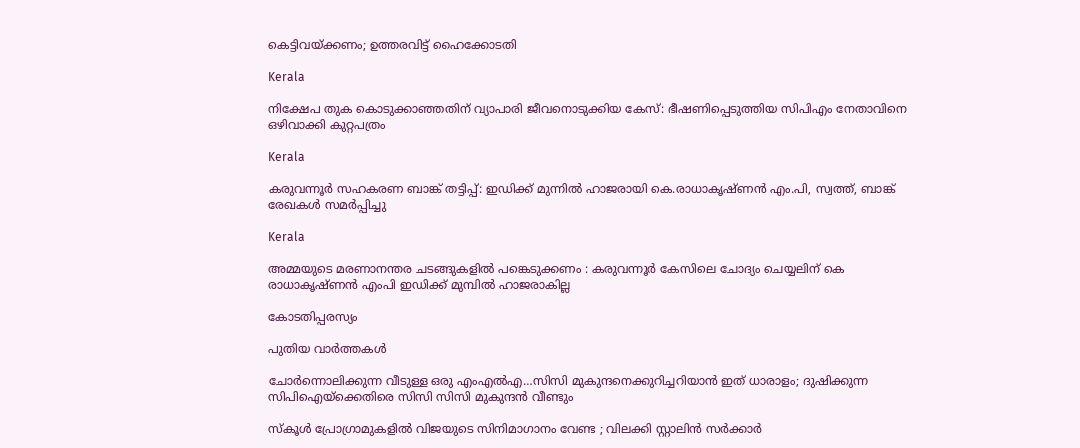കെട്ടിവയ്‌ക്കണം; ഉത്തരവിട്ട് ഹൈക്കോടതി

Kerala

നിക്ഷേപ തുക കൊടുക്കാഞ്ഞതിന് വ്യാപാരി ജീവനൊടുക്കിയ കേസ്: ഭീഷണിപ്പെടുത്തിയ സിപിഎം നേതാവിനെ ഒഴിവാക്കി കുറ്റപത്രം

Kerala

കരുവന്നൂര്‍ സഹകരണ ബാങ്ക് തട്ടിപ്പ്: ഇഡിക്ക് മുന്നില്‍ ഹാജരായി കെ.രാധാകൃഷ്ണന്‍ എം.പി, സ്വത്ത്, ബാങ്ക് രേഖകൾ സമർപ്പിച്ചു

Kerala

അമ്മയുടെ മരണാനന്തര ചടങ്ങുകളില്‍ പങ്കെടുക്കണം : കരുവന്നൂര്‍ കേസിലെ ചോദ്യം ചെയ്യലിന് കെ രാധാകൃഷ്ണന്‍ എംപി ഇഡിക്ക് മുമ്പില്‍ ഹാജരാകില്ല

കോടതിപ്പരസ്യം

പുതിയ വാര്‍ത്തകള്‍

ചോര്‍ന്നൊലിക്കുന്ന വീടുള്ള ഒരു എംഎല്‍എ…സിസി മുകുന്ദനെക്കുറിച്ചറിയാന്‍ ഇത് ധാരാളം; ദുഷിക്കുന്ന സിപിഐയ്‌ക്കെതിരെ സിസി സിസി മുകുന്ദന്‍ വീണ്ടും

സ്കൂൾ പ്രോഗ്രാമുകളിൽ വിജയുടെ സിനിമാഗാനം വേണ്ട ; വിലക്കി സ്റ്റാലിൻ സർക്കാർ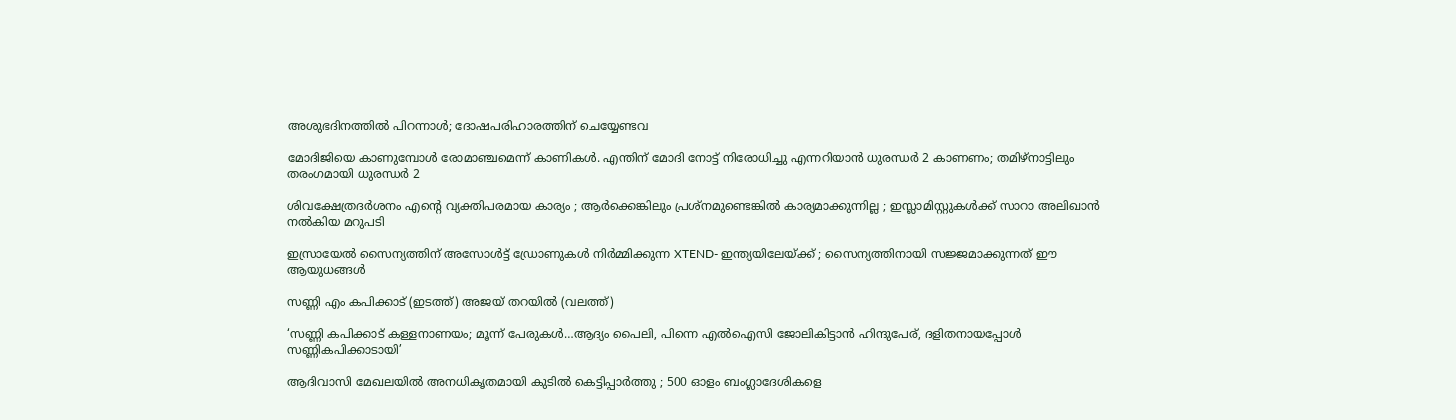അശുഭദിനത്തിൽ പിറന്നാൾ; ദോഷപരിഹാരത്തിന് ചെയ്യേണ്ടവ

മോദിജിയെ കാണുമ്പോള്‍ രോമാഞ്ചമെന്ന് കാണികള്‍. എന്തിന് മോദി നോട്ട് നിരോധിച്ചു എന്നറിയാന്‍ ധുരന്ധര്‍ 2 കാണണം; തമിഴ്നാട്ടിലും തരംഗമായി ധുരന്ധര്‍ 2

ശിവക്ഷേത്രദർശനം എന്റെ വ്യക്തിപരമായ കാര്യം ; ആർക്കെങ്കിലും പ്രശ്‌നമുണ്ടെങ്കിൽ കാര്യമാക്കുന്നില്ല ; ഇസ്ലാമിസ്റ്റുകൾക്ക് സാറാ അലിഖാൻ നൽകിയ മറുപടി

ഇസ്രായേൽ സൈന്യത്തിന് അസോൾട്ട് ഡ്രോണുകൾ നിർമ്മിക്കുന്ന XTEND- ഇന്ത്യയിലേയ്‌ക്ക് ; സൈന്യത്തിനായി സജ്ജമാക്കുന്നത് ഈ ആയുധങ്ങൾ

സണ്ണി എം കപിക്കാട് (ഇടത്ത്) അജയ് തറയില്‍ (വലത്ത്)

‘സണ്ണി കപിക്കാട് കള്ളനാണയം; മൂന്ന് പേരുകള്‍…ആദ്യം പൈലി, പിന്നെ എല്‍ഐസി ജോലികിട്ടാന്‍ ഹിന്ദുപേര്, ദളിതനായപ്പോള്‍ സണ്ണികപിക്കാടായി’

ആദിവാസി മേഖലയിൽ അനധികൃതമായി കുടിൽ കെട്ടിപ്പാർത്തു ; 500 ഓളം ബംഗ്ലാദേശികളെ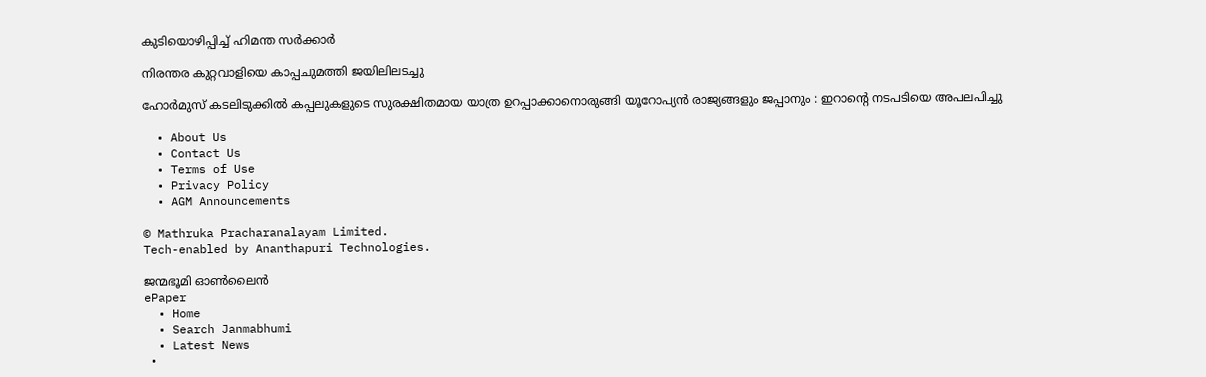കുടിയൊഴിപ്പിച്ച് ഹിമന്ത സർക്കാർ

നിരന്തര കുറ്റവാളിയെ കാപ്പചുമത്തി ജയിലിലടച്ചു

ഹോർമുസ് കടലിടുക്കിൽ കപ്പലുകളുടെ സുരക്ഷിതമായ യാത്ര ഉറപ്പാക്കാനൊരുങ്ങി യൂറോപ്യൻ രാജ്യങ്ങളും ജപ്പാനും : ഇറാന്റെ നടപടിയെ അപലപിച്ചു

  • About Us
  • Contact Us
  • Terms of Use
  • Privacy Policy
  • AGM Announcements

© Mathruka Pracharanalayam Limited.
Tech-enabled by Ananthapuri Technologies.

ജന്മഭൂമി ഓണ്‍ലൈന്‍
ePaper
  • Home
  • Search Janmabhumi
  • Latest News
  •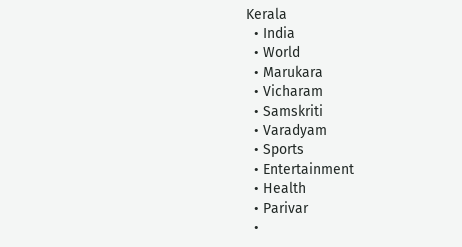Kerala
  • India
  • World
  • Marukara
  • Vicharam
  • Samskriti
  • Varadyam
  • Sports
  • Entertainment
  • Health
  • Parivar
  •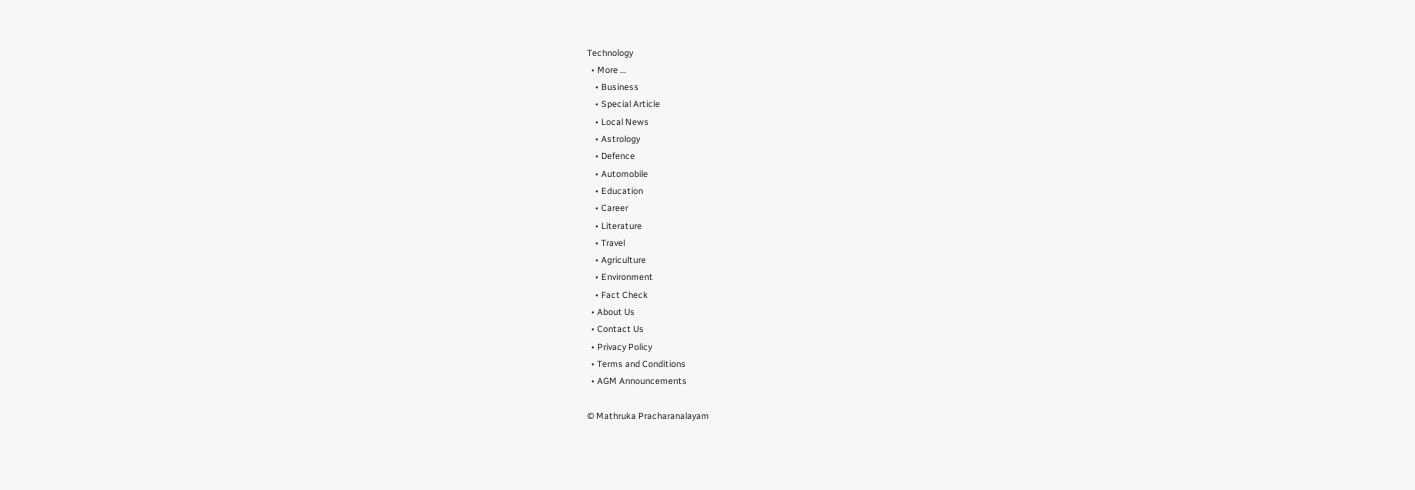Technology
  • More …
    • Business
    • Special Article
    • Local News
    • Astrology
    • Defence
    • Automobile
    • Education
    • Career
    • Literature
    • Travel
    • Agriculture
    • Environment
    • Fact Check
  • About Us
  • Contact Us
  • Privacy Policy
  • Terms and Conditions
  • AGM Announcements

© Mathruka Pracharanalayam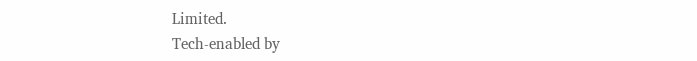Limited.
Tech-enabled by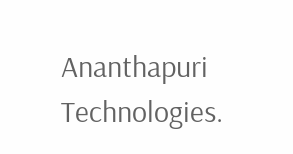Ananthapuri Technologies.